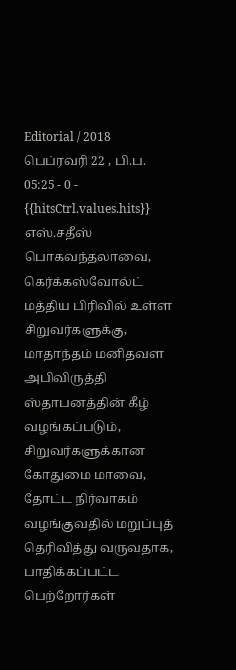Editorial / 2018 பெப்ரவரி 22 , பி.ப. 05:25 - 0 - {{hitsCtrl.values.hits}}
எஸ்.சதீஸ்
பொகவந்தலாவை, கெர்க்கஸ்வோல்ட் மத்திய பிரிவில் உள்ள சிறுவர்களுக்கு, மாதாந்தம் மனிதவள அபிவிருத்தி ஸ்தாபனத்தின் கீழ் வழங்கப்படும், சிறுவர்களுக்கான கோதுமை மாவை, தோட்ட நிர்வாகம் வழங்குவதில் மறுப்புத் தெரிவித்து வருவதாக, பாதிக்கப்பட்ட பெற்றோர்கள்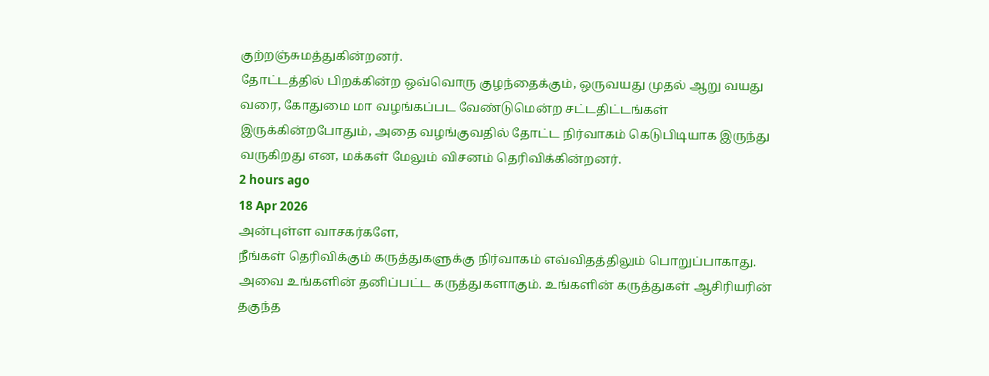குற்றஞ்சுமத்துகின்றனர்.
தோட்டத்தில் பிறக்கின்ற ஒவ்வொரு குழந்தைக்கும், ஒருவயது முதல் ஆறு வயது வரை, கோதுமை மா வழங்கப்பட வேண்டுமென்ற சட்டதிட்டங்கள் இருக்கின்றபோதும், அதை வழங்குவதில் தோட்ட நிர்வாகம் கெடுபிடியாக இருந்து வருகிறது என, மக்கள் மேலும் விசனம் தெரிவிக்கின்றனர்.
2 hours ago
18 Apr 2026
அன்புள்ள வாசகர்களே,
நீங்கள் தெரிவிக்கும் கருத்துகளுக்கு நிர்வாகம் எவ்விதத்திலும் பொறுப்பாகாது. அவை உங்களின் தனிப்பட்ட கருத்துகளாகும். உங்களின் கருத்துகள் ஆசிரியரின் தகுந்த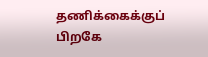தணிக்கைக்குப் பிறகே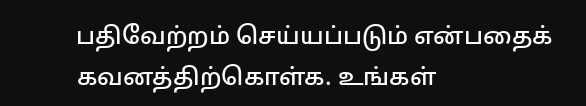பதிவேற்றம் செய்யப்படும் என்பதைக் கவனத்திற்கொள்க. உங்கள்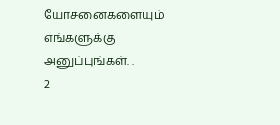யோசனைகளையும் எங்களுக்கு அனுப்புங்கள். .
2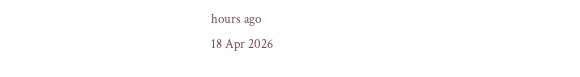hours ago
18 Apr 2026